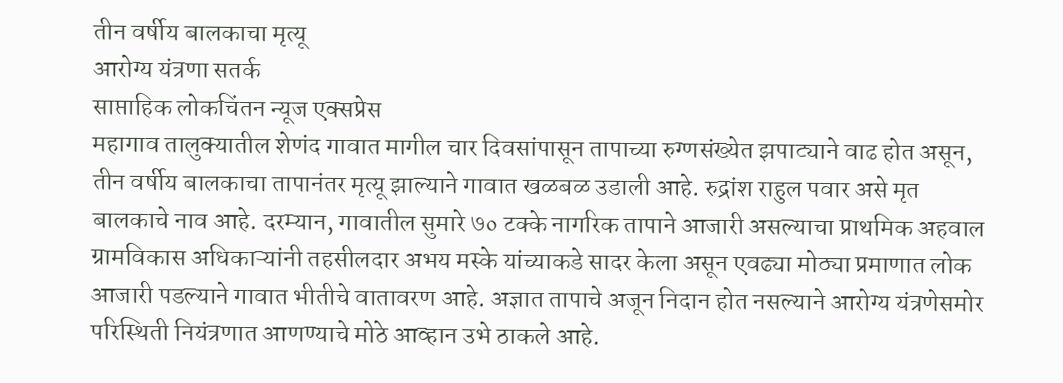तीन वर्षीय बालकाचा मृत्यू
आरोग्य यंत्रणा सतर्क
साप्ताहिक लोकचिंतन न्यूज एक्सप्रेस
महागाव तालुक्यातील शेणंद गावात मागील चार दिवसांपासून तापाच्या रुग्णसंख्येत झपाट्याने वाढ होत असून, तीन वर्षीय बालकाचा तापानंतर मृत्यू झाल्याने गावात खळबळ उडाली आहे. रुद्रांश राहुल पवार असे मृत बालकाचे नाव आहे. दरम्यान, गावातील सुमारे ७० टक्के नागरिक तापाने आजारी असल्याचा प्राथमिक अहवाल ग्रामविकास अधिकाऱ्यांनी तहसीलदार अभय मस्के यांच्याकडे सादर केला असून एवढ्या मोठ्या प्रमाणात लोक आजारी पडल्याने गावात भीतीचे वातावरण आहे. अज्ञात तापाचे अजून निदान होत नसल्याने आरोग्य यंत्रणेसमोर परिस्थिती नियंत्रणात आणण्याचे मोठे आव्हान उभे ठाकले आहे.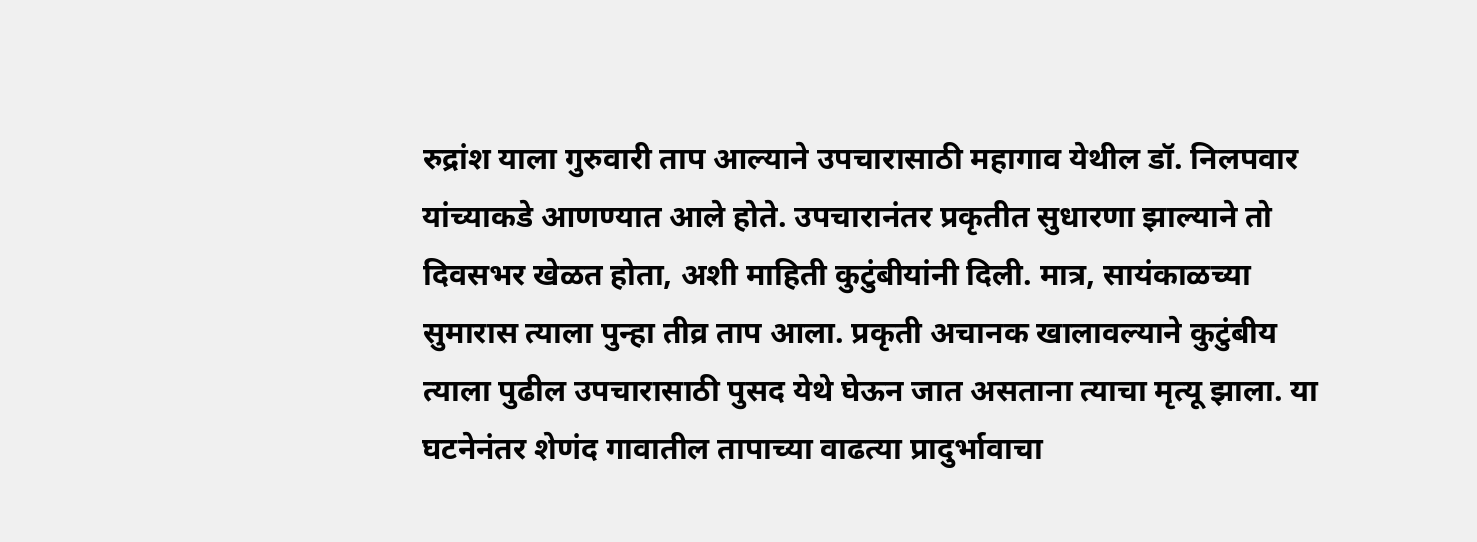रुद्रांश याला गुरुवारी ताप आल्याने उपचारासाठी महागाव येथील डॉ. निलपवार यांच्याकडे आणण्यात आले होते. उपचारानंतर प्रकृतीत सुधारणा झाल्याने तो दिवसभर खेळत होता, अशी माहिती कुटुंबीयांनी दिली. मात्र, सायंकाळच्या सुमारास त्याला पुन्हा तीव्र ताप आला. प्रकृती अचानक खालावल्याने कुटुंबीय त्याला पुढील उपचारासाठी पुसद येथे घेऊन जात असताना त्याचा मृत्यू झाला. या घटनेनंतर शेणंद गावातील तापाच्या वाढत्या प्रादुर्भावाचा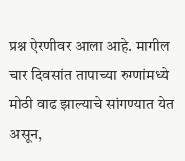प्रश्न ऐरणीवर आला आहे. मागील चार दिवसांत तापाच्या रुग्णांमध्ये मोठी वाढ झाल्याचे सांगण्यात येत असून,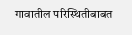गावातील परिस्थितीबाबत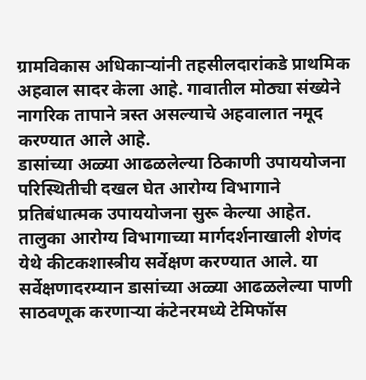ग्रामविकास अधिकाऱ्यांनी तहसीलदारांकडे प्राथमिक अहवाल सादर केला आहे. गावातील मोठ्या संख्येने नागरिक तापाने त्रस्त असल्याचे अहवालात नमूद करण्यात आले आहे.
डासांच्या अळ्या आढळलेल्या ठिकाणी उपाययोजना
परिस्थितीची दखल घेत आरोग्य विभागाने प्रतिबंधात्मक उपाययोजना सुरू केल्या आहेत. तालुका आरोग्य विभागाच्या मार्गदर्शनाखाली शेणंद येथे कीटकशास्त्रीय सर्वेक्षण करण्यात आले. या सर्वेक्षणादरम्यान डासांच्या अळ्या आढळलेल्या पाणी साठवणूक करणाऱ्या कंटेनरमध्ये टेमिफॉस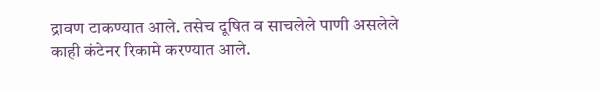द्रावण टाकण्यात आले. तसेच दूषित व साचलेले पाणी असलेले काही कंटेनर रिकामे करण्यात आले.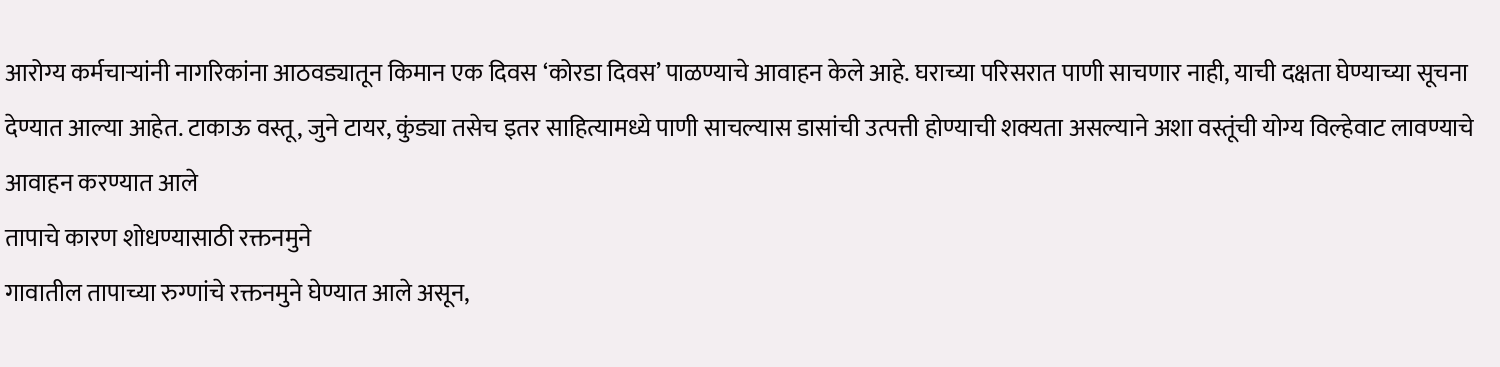आरोग्य कर्मचाऱ्यांनी नागरिकांना आठवड्यातून किमान एक दिवस ‘कोरडा दिवस’ पाळण्याचे आवाहन केले आहे. घराच्या परिसरात पाणी साचणार नाही, याची दक्षता घेण्याच्या सूचना देण्यात आल्या आहेत. टाकाऊ वस्तू, जुने टायर, कुंड्या तसेच इतर साहित्यामध्ये पाणी साचल्यास डासांची उत्पत्ती होण्याची शक्यता असल्याने अशा वस्तूंची योग्य विल्हेवाट लावण्याचे आवाहन करण्यात आले
तापाचे कारण शोधण्यासाठी रक्तनमुने
गावातील तापाच्या रुग्णांचे रक्तनमुने घेण्यात आले असून,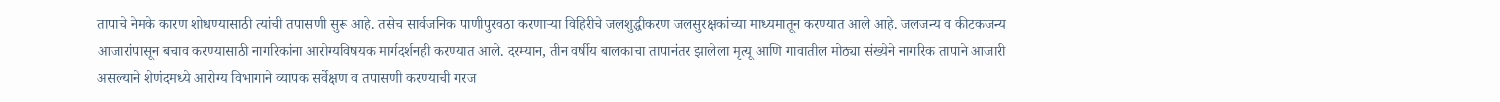तापाचे नेमके कारण शोधण्यासाठी त्यांची तपासणी सुरू आहे. तसेच सार्वजनिक पाणीपुरवठा करणाऱ्या विहिरीचे जलशुद्धीकरण जलसुरक्षकांच्या माध्यमातून करण्यात आले आहे. जलजन्य व कीटकजन्य आजारांपासून बचाव करण्यासाठी नागरिकांना आरोग्यविषयक मार्गदर्शनही करण्यात आले. दरम्यान, तीन वर्षीय बालकाचा तापानंतर झालेला मृत्यू आणि गावातील मोठ्या संख्येने नागरिक तापाने आजारी असल्याने शेणंदमध्ये आरोग्य विभागाने व्यापक सर्वेक्षण व तपासणी करण्याची गरज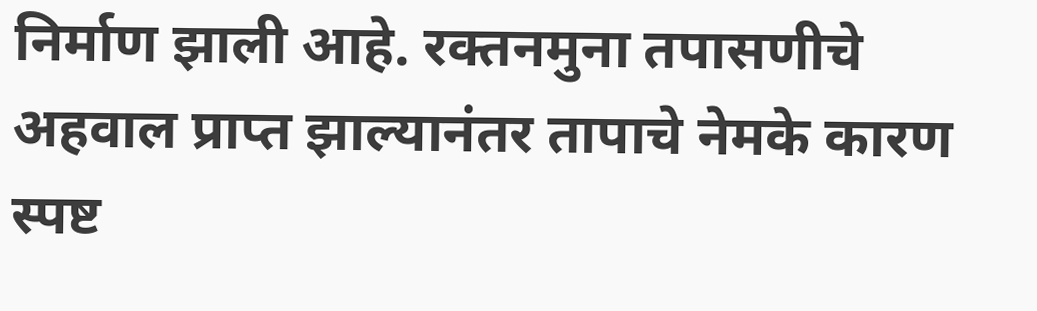निर्माण झाली आहे. रक्तनमुना तपासणीचे अहवाल प्राप्त झाल्यानंतर तापाचे नेमके कारण स्पष्ट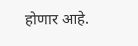होणार आहे.